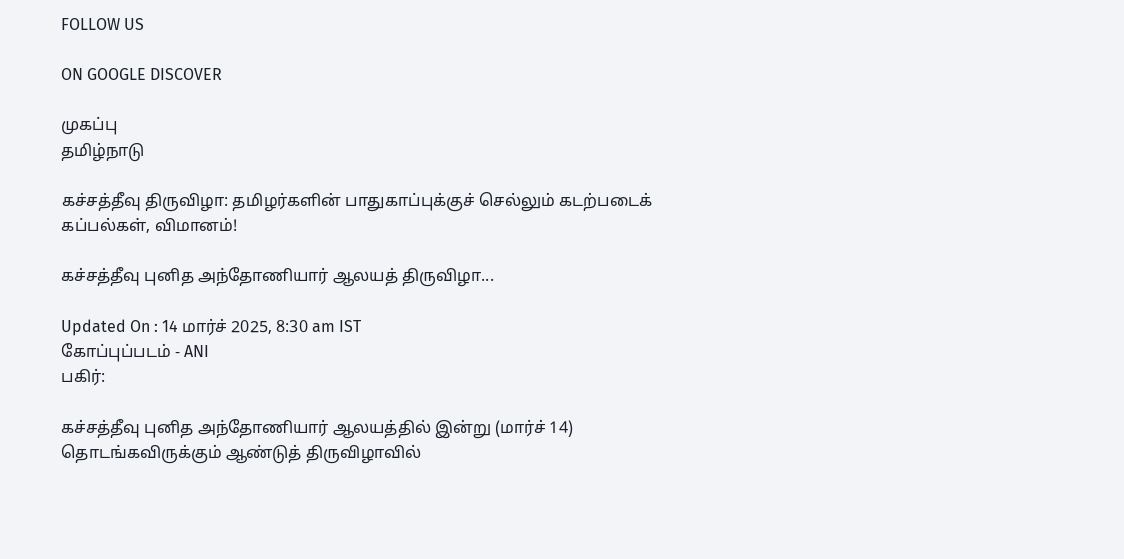FOLLOW US

ON GOOGLE DISCOVER

முகப்பு
தமிழ்நாடு

கச்சத்தீவு திருவிழா: தமிழர்களின் பாதுகாப்புக்குச் செல்லும் கடற்படைக் கப்பல்கள், விமானம்!

கச்சத்தீவு புனித அந்தோணியார் ஆலயத் திருவிழா...

Updated On : 14 மார்ச் 2025, 8:30 am IST
கோப்புப்படம் - ANI
பகிர்:

கச்சத்தீவு புனித அந்தோணியார் ஆலயத்தில் இன்று (மார்ச் 14) தொடங்கவிருக்கும் ஆண்டுத் திருவிழாவில்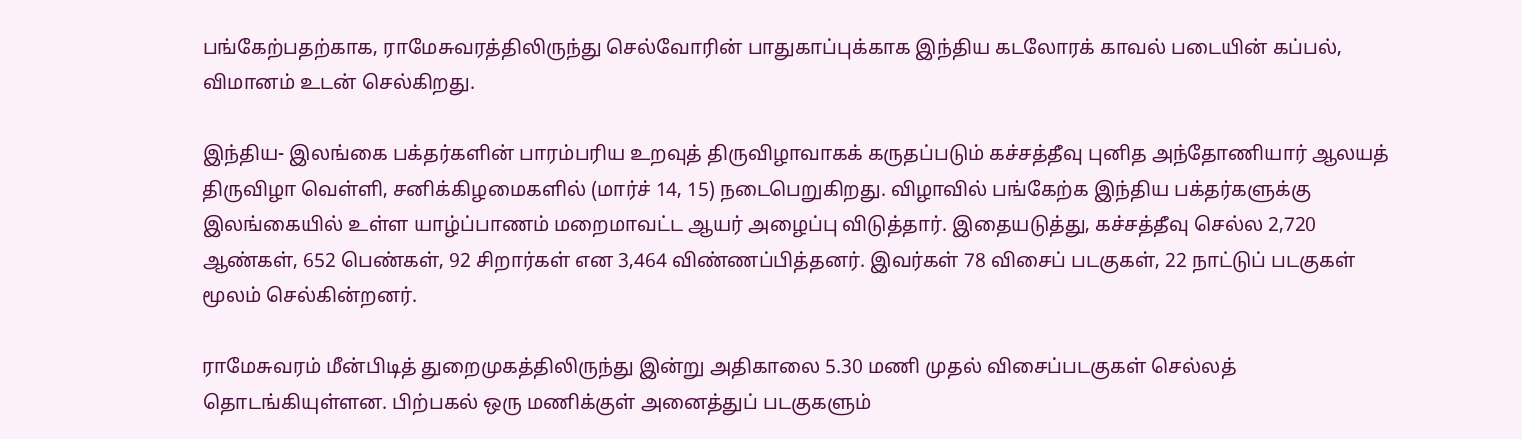பங்கேற்பதற்காக, ராமேசுவரத்திலிருந்து செல்வோரின் பாதுகாப்புக்காக இந்திய கடலோரக் காவல் படையின் கப்பல், விமானம் உடன் செல்கிறது.

இந்திய- இலங்கை பக்தர்களின் பாரம்பரிய உறவுத் திருவிழாவாகக் கருதப்படும் கச்சத்தீவு புனித அந்தோணியார் ஆலயத் திருவிழா வெள்ளி, சனிக்கிழமைகளில் (மார்ச் 14, 15) நடைபெறுகிறது. விழாவில் பங்கேற்க இந்திய பக்தர்களுக்கு இலங்கையில் உள்ள யாழ்ப்பாணம் மறைமாவட்ட ஆயர் அழைப்பு விடுத்தார். இதையடுத்து, கச்சத்தீவு செல்ல 2,720 ஆண்கள், 652 பெண்கள், 92 சிறார்கள் என 3,464 விண்ணப்பித்தனர். இவர்கள் 78 விசைப் படகுகள், 22 நாட்டுப் படகுகள் மூலம் செல்கின்றனர்.

ராமேசுவரம் மீன்பிடித் துறைமுகத்திலிருந்து இன்று அதிகாலை 5.30 மணி முதல் விசைப்படகுகள் செல்லத் தொடங்கியுள்ளன. பிற்பகல் ஒரு மணிக்குள் அனைத்துப் படகுகளும்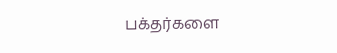பக்தர்களை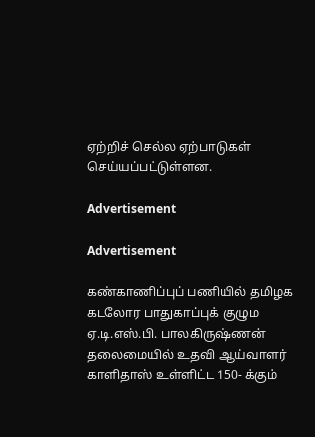ஏற்றிச் செல்ல ஏற்பாடுகள் செய்யப்பட்டுள்ளன.

Advertisement

Advertisement

கண்காணிப்புப் பணியில் தமிழக கடலோர பாதுகாப்புக் குழும ஏ.டி.எஸ்.பி. பாலகிருஷ்ணன் தலைமையில் உதவி ஆய்வாளர் காளிதாஸ் உள்ளிட்ட 150- க்கும்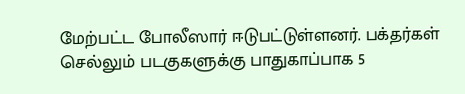மேற்பட்ட போலீஸார் ஈடுபட்டுள்ளனர். பக்தர்கள் செல்லும் படகுகளுக்கு பாதுகாப்பாக 5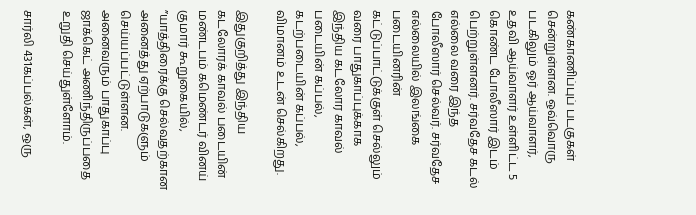கண்காணிப்புப் படகுகள் சென்றுள்ளன. ஒவ்வொரு படகிலும் ஓர் ஆய்வாளர், உதவி ஆய்வாளர் உள்ளிட்ட 5 கொண்ட போலீஸார் இடம் பெற்றுள்ளனர். சர்வதேச கடல் எல்லை வரை இந்த போலீஸார் செல்வர். சர்வதேச எல்லையில் இலங்கை படையினரின் கட்டுப்பாட்டுக்குள் செல்லும் வரை பாதுகாப்புக்காக இந்திய கடலோர காவல் படையின் கப்பல், கடற்படையின் கப்பல், விமானம் உடன் செல்கிறது.

இதுகுறித்து இந்திய கடலோரக் காவல் படையின் மண்டபம் கமெண்டர் வினய் குமார் கூறுகையில், ”யாத்திரைக்கு செல்வதற்கான அனைத்து ஏற்பாடுகளும் செய்யப்பட்டுள்ளன. அனைவரும் பாதுகாப்பு ஜாக்கெட் அணிந்திருப்பதை உறுதி செய்துள்ளோம்.

சார்லி 431கப்பல்கள், ஒரு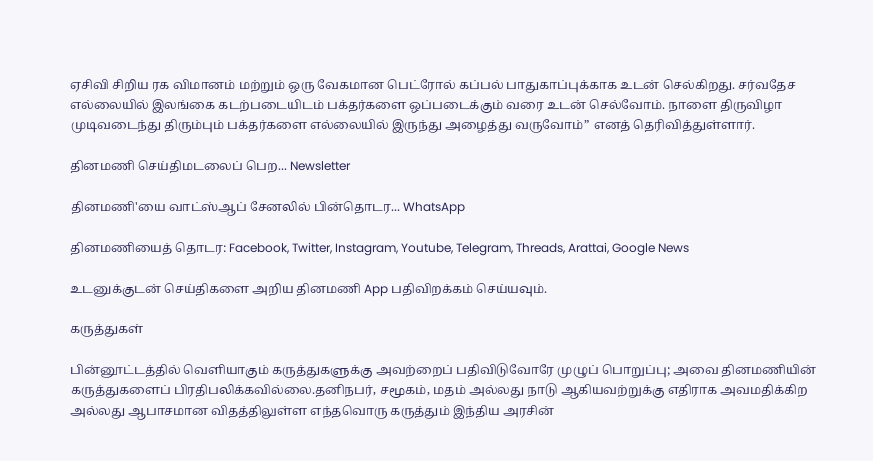ஏசிவி சிறிய ரக விமானம் மற்றும் ஒரு வேகமான பெட்ரோல் கப்பல் பாதுகாப்புக்காக உடன் செல்கிறது. சர்வதேச எல்லையில் இலங்கை கடற்படையிடம் பக்தர்களை ஒப்படைக்கும் வரை உடன் செல்வோம். நாளை திருவிழா முடிவடைந்து திரும்பும் பக்தர்களை எல்லையில் இருந்து அழைத்து வருவோம்” எனத் தெரிவித்துள்ளார்.

தினமணி செய்திமடலைப் பெற... Newsletter

தினமணி'யை வாட்ஸ்ஆப் சேனலில் பின்தொடர... WhatsApp

தினமணியைத் தொடர: Facebook, Twitter, Instagram, Youtube, Telegram, Threads, Arattai, Google News

உடனுக்குடன் செய்திகளை அறிய தினமணி App பதிவிறக்கம் செய்யவும்.

கருத்துகள்

பின்னூட்டத்தில் வெளியாகும் கருத்துகளுக்கு அவற்றைப் பதிவிடுவோரே முழுப் பொறுப்பு; அவை தினமணியின் கருத்துகளைப் பிரதிபலிக்கவில்லை.தனிநபர், சமூகம், மதம் அல்லது நாடு ஆகியவற்றுக்கு எதிராக அவமதிக்கிற அல்லது ஆபாசமான விதத்திலுள்ள எந்தவொரு கருத்தும் இந்திய அரசின்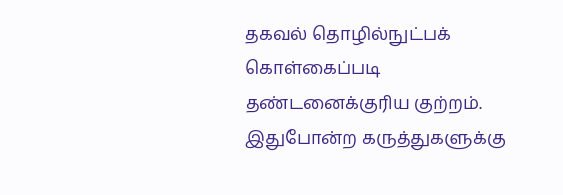தகவல் தொழில்நுட்பக் கொள்கைப்படி தண்டனைக்குரிய குற்றம். இதுபோன்ற கருத்துகளுக்கு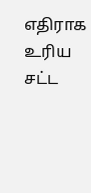எதிராக உரிய சட்ட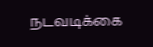நடவடிக்கை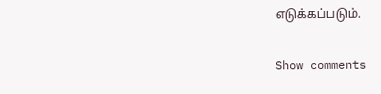எடுக்கப்படும்.

Show comments